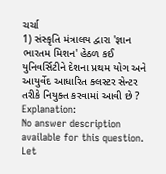ચર્ચા
1) સંસ્કૃતિ મંત્રાલય દ્વારા 'જ્ઞાન ભારતમ મિશન' હેઠળ કઈ યુનિવર્સિટીને દેશના પ્રથમ યોગ અને આયુર્વેદ આધારિત ક્લસ્ટર સેન્ટર તરીકે નિયુક્ત કરવામાં આવી છે ?
Explanation:
No answer description available for this question.
Let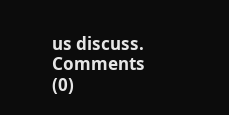us discuss.
Comments (0)